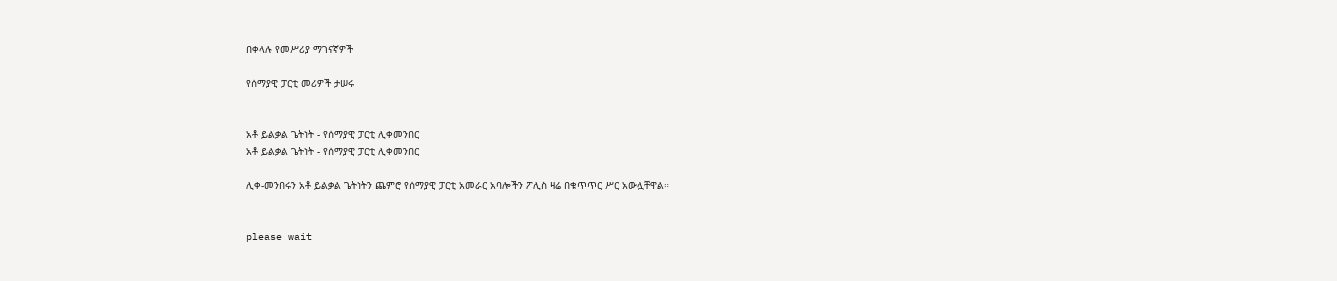በቀላሉ የመሥሪያ ማገናኛዎች

የሰማያዊ ፓርቲ መሪዎች ታሠሩ


አቶ ይልቃል ጌትነት - የሰማያዊ ፓርቲ ሊቀመንበር
አቶ ይልቃል ጌትነት - የሰማያዊ ፓርቲ ሊቀመንበር

ሊቀ-መንበሩን አቶ ይልቃል ጌትነትን ጨምሮ የሰማያዊ ፓርቲ አመራር አባሎችን ፖሊስ ዛሬ በቁጥጥር ሥር አውሏቸዋል።


please wait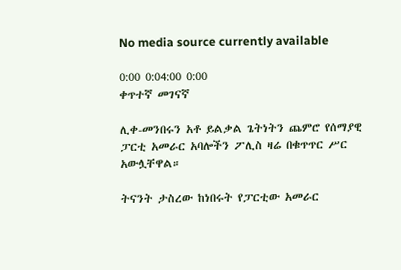No media source currently available

0:00 0:04:00 0:00
ቀጥተኛ መገናኛ

ሊቀ-መንበሩን አቶ ይልቃል ጌትነትን ጨምሮ የሰማያዊ ፓርቲ አመራር አባሎችን ፖሊስ ዛሬ በቁጥጥር ሥር አውሏቸዋል።

ትናንት ታስረው ከነበሩት የፓርቲው አመራር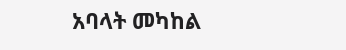አባላት መካከል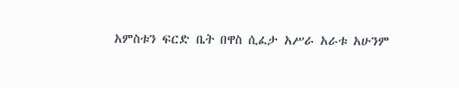አምስቱን ፍርድ ቤት በዋስ ሲፈታ አሥራ አራቱ አሁንም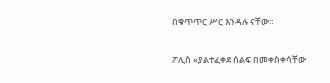በቁጥጥር ሥር እንዳሉ ናቸው።

ፖሊስ «ያልተፈቀደ ሰልፍ በመቀስቀሳቸው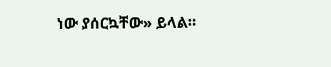ነው ያሰርኳቸው» ይላል።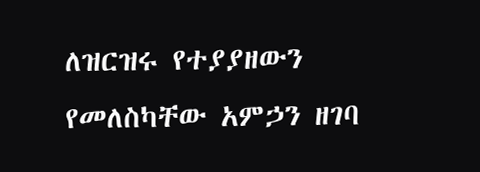ለዝርዝሩ የተያያዘውን የመለስካቸው አምኃን ዘገባ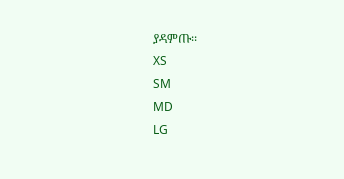ያዳምጡ፡፡
XS
SM
MD
LG